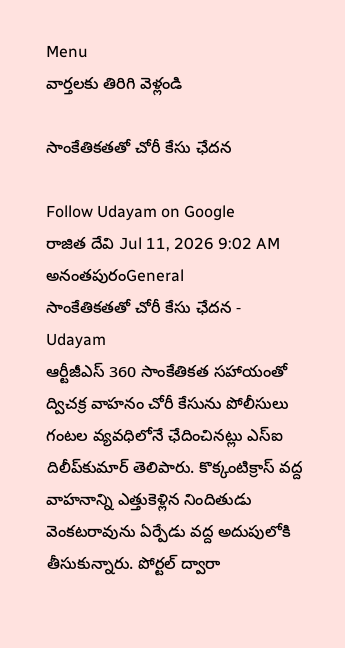Menu
వార్తలకు తిరిగి వెళ్లండి

సాంకేతికతతో చోరీ కేసు ఛేదన

Follow Udayam on Google
రాజిత దేవి Jul 11, 2026 9:02 AM అనంతపురంGeneral
సాంకేతికతతో చోరీ కేసు ఛేదన - Udayam
ఆర్టీజీఎస్‌ 360 సాంకేతికత సహాయంతో ద్విచక్ర వాహనం చోరీ కేసును పోలీసులు గంటల వ్యవధిలోనే ఛేదించినట్లు ఎస్‌ఐ దిలీప్‌కుమార్‌ తెలిపారు. కొక్కంటిక్రాస్‌ వద్ద వాహనాన్ని ఎత్తుకెళ్లిన నిందితుడు వెంకటరావును ఏర్పేడు వద్ద అదుపులోకి తీసుకున్నారు. పోర్టల్‌ ద్వారా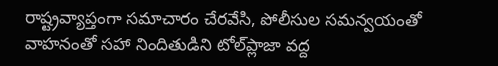రాష్ట్రవ్యాప్తంగా సమాచారం చేరవేసి, పోలీసుల సమన్వయంతో వాహనంతో సహా నిందితుడిని టోల్‌ప్లాజా వద్ద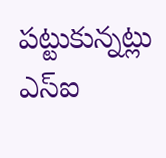పట్టుకున్నట్లు ఎస్‌ఐ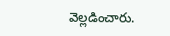వెల్లడించారు.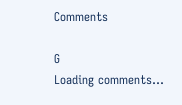Comments

G
Loading comments...